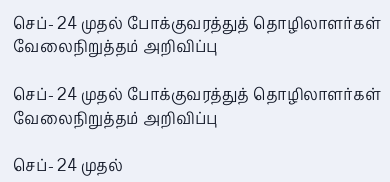செப்- 24 முதல் போக்குவரத்துத் தொழிலாளர்கள் வேலைநிறுத்தம் அறிவிப்பு

செப்- 24 முதல் போக்குவரத்துத் தொழிலாளர்கள் வேலைநிறுத்தம் அறிவிப்பு

செப்- 24 முதல்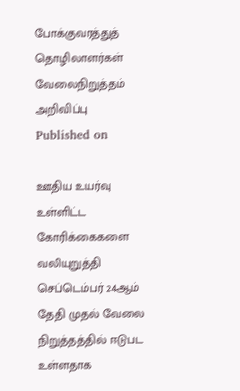போக்குவரத்துத் தொழிலாளர்கள் வேலைநிறுத்தம் அறிவிப்பு
Published on

ஊதிய உயர்வு உள்ளிட்ட கோரிக்கைகளை வலியுறுத்தி செப்டெம்பர் 24ஆம் தேதி முதல் வேலை நிறுத்தத்தில் ஈடுபட உள்ளதாக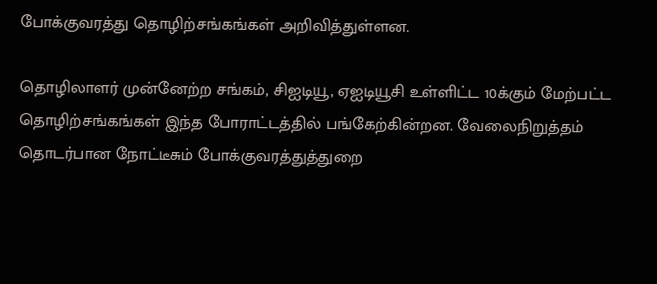போக்குவரத்து தொழிற்சங்கங்கள் அறிவித்துள்ளன.

தொழிலாளர் முன்னேற்ற சங்கம், சிஐடியூ, ஏஐடியூசி உள்ளிட்ட 10க்கும் மேற்பட்ட தொழிற்சங்கங்கள் இந்த போராட்டத்தில் பங்கேற்கின்றன. வேலைநிறுத்தம் தொடர்பான நோட்டீசும் போக்குவரத்துத்துறை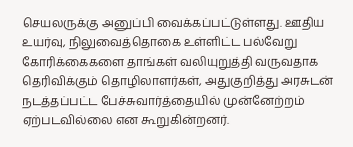செயலருக்கு அனுப்பி வைக்கப்பட்டுள்ளது. ஊதிய உயர்வு, நிலுவைத்தொகை உள்ளிட்ட பல்வேறு கோரிக்கைகளை தாங்கள் வலியுறுத்தி வருவதாக தெரிவிக்கும் தொழிலாளர்கள், அதுகுறித்து அரசுடன் நடத்தப்பட்ட பேச்சுவார்த்தையில் முன்னேற்றம் ஏற்படவில்லை என கூறுகின்றனர்.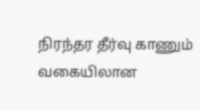நிரந்தர தீர்வு காணும் வகையிலான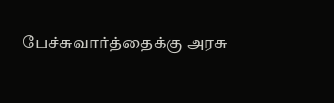பேச்சுவார்த்தைக்கு அரசு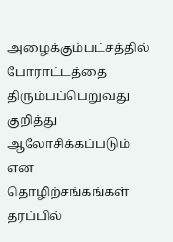அழைக்கும்பட்சத்தில் போராட்டத்தை திரும்பப்பெறுவது குறித்து ஆலோசிக்கப்படும் என தொழிற்சங்கங்கள் தரப்பில்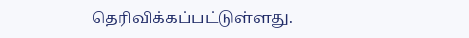தெரிவிக்கப்பட்டுள்ளது.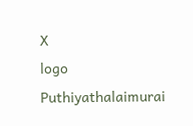X
logo
Puthiyathalaimurai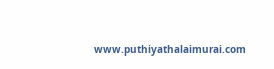www.puthiyathalaimurai.com